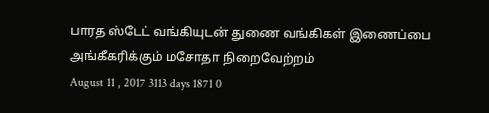பாரத ஸ்டேட் வங்கியுடன் துணை வங்கிகள் இணைப்பை அங்கீகரிக்கும் மசோதா நிறைவேற்றம்
August 11 , 2017 3113 days 1871 0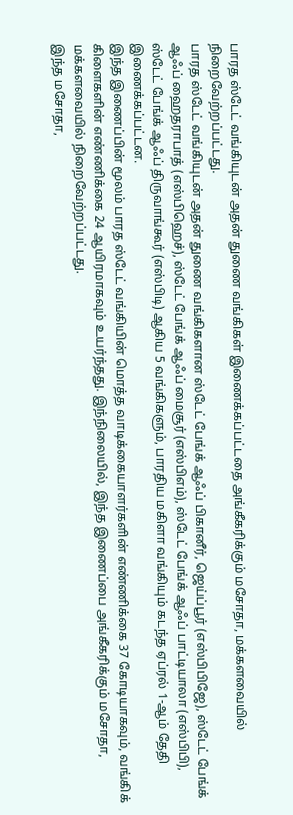பாரத ஸ்டேட் வங்கியுடன் அதன் துணை வங்கிகள் இணைக்கப்பட்டதை அங்கீகரிக்கும் மசோதா, மக்களவையில் நிறைவேற்றப்பட்டது.
பாரத ஸ்டேட் வங்கியுடன் அதன் துணை வங்கிகளான ஸ்டேட் பேங்க் ஆஃப் பிகானீர், ஜெய்ப்பூர் (எஸ்பிபிஜே), ஸ்டேட் பேங்க் ஆஃப் ஹைதராபாத் (எஸ்பிஹெச்), ஸ்டேட் பேங்க் ஆஃப் மைசூர் (எஸ்பிஎம்), ஸ்டேட் பேங்க் ஆஃப் பாட்டியாலா (எஸ்பிபி), ஸ்டேட் பேங்க் ஆஃப் திருவாங்கூர் (எஸ்பிடி) ஆகிய 5 வங்கிகளும், பாரதிய மகிளா வங்கியும் கடந்த ஏப்ரல் 1-ஆம் தேதி இணைக்கப்பட்டன.
இந்த இணைப்பின் மூலம் பாரத ஸ்டேட் வங்கியின் மொத்த வாடிக்கையாளர்களின் எண்ணிக்கை 37 கோடியாகவும், வங்கிக் கிளைகளின் எண்ணிக்கை 24 ஆயிரமாகவும் உயர்ந்தது. இந்நிலையில், இந்த இணைப்பை அங்கீகரிக்கும் மசோதா, மக்களவையில் நிறைவேற்றப்பட்டது.
இந்த மசோதா,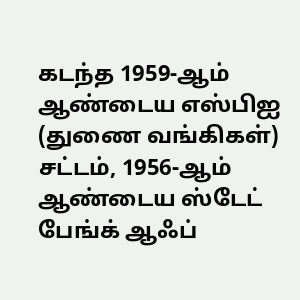கடந்த 1959-ஆம் ஆண்டைய எஸ்பிஐ (துணை வங்கிகள்) சட்டம், 1956-ஆம் ஆண்டைய ஸ்டேட் பேங்க் ஆஃப்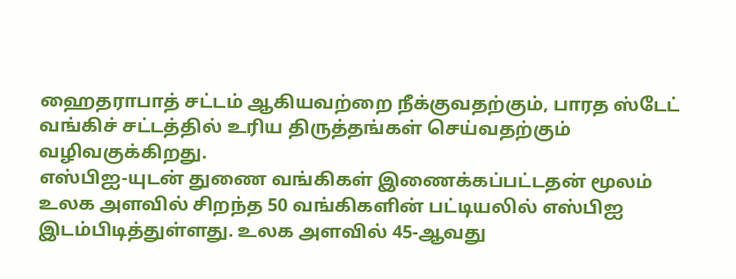ஹைதராபாத் சட்டம் ஆகியவற்றை நீக்குவதற்கும், பாரத ஸ்டேட் வங்கிச் சட்டத்தில் உரிய திருத்தங்கள் செய்வதற்கும் வழிவகுக்கிறது.
எஸ்பிஐ-யுடன் துணை வங்கிகள் இணைக்கப்பட்டதன் மூலம் உலக அளவில் சிறந்த 50 வங்கிகளின் பட்டியலில் எஸ்பிஐ இடம்பிடித்துள்ளது. உலக அளவில் 45-ஆவது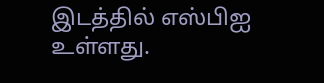இடத்தில் எஸ்பிஐ உள்ளது.